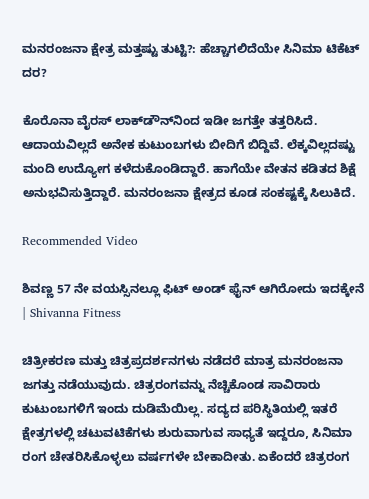ಮನರಂಜನಾ ಕ್ಷೇತ್ರ ಮತ್ತಷ್ಟು ತುಟ್ಟಿ?: ಹೆಚ್ಚಾಗಲಿದೆಯೇ ಸಿನಿಮಾ ಟಿಕೆಟ್ ದರ?

ಕೊರೊನಾ ವೈರಸ್ ಲಾಕ್‌ಡೌನ್‌ನಿಂದ ಇಡೀ ಜಗತ್ತೇ ತತ್ತರಿಸಿದೆ. ಆದಾಯವಿಲ್ಲದೆ ಅನೇಕ ಕುಟುಂಬಗಳು ಬೀದಿಗೆ ಬಿದ್ದಿವೆ. ಲೆಕ್ಕವಿಲ್ಲದಷ್ಟು ಮಂದಿ ಉದ್ಯೋಗ ಕಳೆದುಕೊಂಡಿದ್ದಾರೆ. ಹಾಗೆಯೇ ವೇತನ ಕಡಿತದ ಶಿಕ್ಷೆ ಅನುಭವಿಸುತ್ತಿದ್ದಾರೆ. ಮನರಂಜನಾ ಕ್ಷೇತ್ರದ ಕೂಡ ಸಂಕಷ್ಟಕ್ಕೆ ಸಿಲುಕಿದೆ.

Recommended Video

ಶಿವಣ್ಣ 57 ನೇ ವಯಸ್ಸಿನಲ್ಲೂ ಫಿಟ್ ಅಂಡ್ ಫೈನ್ ಆಗಿರೋದು ಇದಕ್ಕೇನೆ | Shivanna Fitness

ಚಿತ್ರೀಕರಣ ಮತ್ತು ಚಿತ್ರಪ್ರದರ್ಶನಗಳು ನಡೆದರೆ ಮಾತ್ರ ಮನರಂಜನಾ ಜಗತ್ತು ನಡೆಯುವುದು. ಚಿತ್ರರಂಗವನ್ನು ನೆಚ್ಚಿಕೊಂಡ ಸಾವಿರಾರು ಕುಟುಂಬಗಳಿಗೆ ಇಂದು ದುಡಿಮೆಯಿಲ್ಲ. ಸದ್ಯದ ಪರಿಸ್ಥಿತಿಯಲ್ಲಿ ಇತರೆ ಕ್ಷೇತ್ರಗಳಲ್ಲಿ ಚಟುವಟಿಕೆಗಳು ಶುರುವಾಗುವ ಸಾಧ್ಯತೆ ಇದ್ದರೂ, ಸಿನಿಮಾ ರಂಗ ಚೇತರಿಸಿಕೊಳ್ಳಲು ವರ್ಷಗಳೇ ಬೇಕಾದೀತು. ಏಕೆಂದರೆ ಚಿತ್ರರಂಗ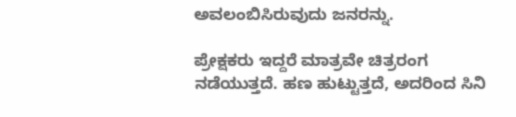ಅವಲಂಬಿಸಿರುವುದು ಜನರನ್ನು.

ಪ್ರೇಕ್ಷಕರು ಇದ್ದರೆ ಮಾತ್ರವೇ ಚಿತ್ರರಂಗ ನಡೆಯುತ್ತದೆ. ಹಣ ಹುಟ್ಟುತ್ತದೆ, ಅದರಿಂದ ಸಿನಿ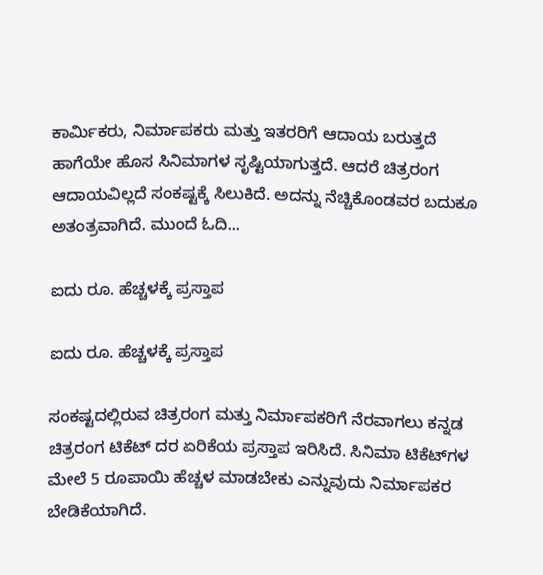ಕಾರ್ಮಿಕರು, ನಿರ್ಮಾಪಕರು ಮತ್ತು ಇತರರಿಗೆ ಆದಾಯ ಬರುತ್ತದೆ ಹಾಗೆಯೇ ಹೊಸ ಸಿನಿಮಾಗಳ ಸೃಷ್ಟಿಯಾಗುತ್ತದೆ. ಆದರೆ ಚಿತ್ರರಂಗ ಆದಾಯವಿಲ್ಲದೆ ಸಂಕಷ್ಟಕ್ಕೆ ಸಿಲುಕಿದೆ. ಅದನ್ನು ನೆಚ್ಚಿಕೊಂಡವರ ಬದುಕೂ ಅತಂತ್ರವಾಗಿದೆ. ಮುಂದೆ ಓದಿ...

ಐದು ರೂ. ಹೆಚ್ಚಳಕ್ಕೆ ಪ್ರಸ್ತಾಪ

ಐದು ರೂ. ಹೆಚ್ಚಳಕ್ಕೆ ಪ್ರಸ್ತಾಪ

ಸಂಕಷ್ಟದಲ್ಲಿರುವ ಚಿತ್ರರಂಗ ಮತ್ತು ನಿರ್ಮಾಪಕರಿಗೆ ನೆರವಾಗಲು ಕನ್ನಡ ಚಿತ್ರರಂಗ ಟಿಕೆಟ್ ದರ ಏರಿಕೆಯ ಪ್ರಸ್ತಾಪ ಇರಿಸಿದೆ. ಸಿನಿಮಾ ಟಿಕೆಟ್‌ಗಳ ಮೇಲೆ 5 ರೂಪಾಯಿ ಹೆಚ್ಚಳ ಮಾಡಬೇಕು ಎನ್ನುವುದು ನಿರ್ಮಾಪಕರ ಬೇಡಿಕೆಯಾಗಿದೆ.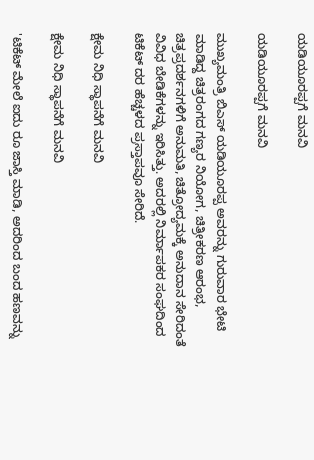ಯಡಿಯೂರಪ್ಪಗೆ ಮನವಿ

ಯಡಿಯೂರಪ್ಪಗೆ ಮನವಿ

ಮುಖ್ಯಮಂತ್ರಿ ಬಿಎಸ್ ಯಡಿಯೂರಪ್ಪ ಅವರನ್ನು ಗುರುವಾರ ಭೇಟಿ ಮಾಡಿದ್ದ ಚಿತ್ರರಂಗದ ಗಣ್ಯರ ನಿಯೋಗ, ಚಿತ್ರೀಕರಣ ಆರಂಭ, ಚಿತ್ರಪ್ರದರ್ಶನಗಳಿಗೆ ಅನುಮತಿ, ಚಿತ್ರೋದ್ಯಮಕ್ಕೆ ಅನುದಾನ ಸೇರಿದಂತೆ ವಿವಿಧ ಬೇಡಿಕೆಗಳನ್ನು ಇರಿಸಿತ್ತು. ಅದರಲ್ಲಿ ನಿರ್ಮಾಪಕರ ಸಂಘದಿಂದ ಟಿಕೆಟ್ ದರ ಹೆಚ್ಚಳದ ಪ್ರಸ್ತಾಪವೂ ಸೇರಿದೆ.

ಕ್ಷೇಮ ನಿಧಿ ಸ್ಥಾಪನೆಗೆ ಮನವಿ

ಕ್ಷೇಮ ನಿಧಿ ಸ್ಥಾಪನೆಗೆ ಮನವಿ

'ಟಿಕೆಟ್ ಮೇಲೆ ಐದು ರೂ ಜಾಸ್ತಿ ಮಾಡಿ, ಅದರಿಂದ ಬಂದ ಹಣವನ್ನು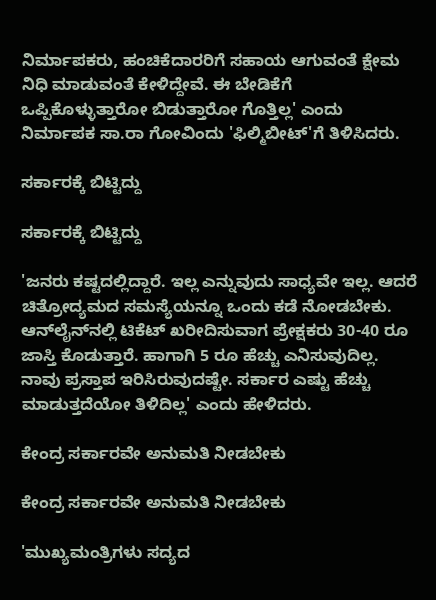ನಿರ್ಮಾಪಕರು, ಹಂಚಿಕೆದಾರರಿಗೆ ಸಹಾಯ ಆಗುವಂತೆ ಕ್ಷೇಮ ನಿಧಿ ಮಾಡುವಂತೆ ಕೇಳಿದ್ದೇವೆ. ಈ ಬೇಡಿಕೆಗೆ ಒಪ್ಪಿಕೊಳ್ಳುತ್ತಾರೋ ಬಿಡುತ್ತಾರೋ ಗೊತ್ತಿಲ್ಲ' ಎಂದು ನಿರ್ಮಾಪಕ ಸಾ.ರಾ ಗೋವಿಂದು 'ಫಿಲ್ಮಿಬೀಟ್'ಗೆ ತಿಳಿಸಿದರು.

ಸರ್ಕಾರಕ್ಕೆ ಬಿಟ್ಟಿದ್ದು

ಸರ್ಕಾರಕ್ಕೆ ಬಿಟ್ಟಿದ್ದು

'ಜನರು ಕಷ್ಟದಲ್ಲಿದ್ದಾರೆ. ಇಲ್ಲ ಎನ್ನುವುದು ಸಾಧ್ಯವೇ ಇಲ್ಲ. ಆದರೆ ಚಿತ್ರೋದ್ಯಮದ ಸಮಸ್ಯೆಯನ್ನೂ ಒಂದು ಕಡೆ ನೋಡಬೇಕು. ಆನ್‌ಲೈನ್‌ನಲ್ಲಿ ಟಿಕೆಟ್ ಖರೀದಿಸುವಾಗ ಪ್ರೇಕ್ಷಕರು 30-40 ರೂ ಜಾಸ್ತಿ ಕೊಡುತ್ತಾರೆ. ಹಾಗಾಗಿ 5 ರೂ ಹೆಚ್ಚು ಎನಿಸುವುದಿಲ್ಲ. ನಾವು ಪ್ರಸ್ತಾಪ ಇರಿಸಿರುವುದಷ್ಟೇ. ಸರ್ಕಾರ ಎಷ್ಟು ಹೆಚ್ಚು ಮಾಡುತ್ತದೆಯೋ ತಿಳಿದಿಲ್ಲ' ಎಂದು ಹೇಳಿದರು.

ಕೇಂದ್ರ ಸರ್ಕಾರವೇ ಅನುಮತಿ ನೀಡಬೇಕು

ಕೇಂದ್ರ ಸರ್ಕಾರವೇ ಅನುಮತಿ ನೀಡಬೇಕು

'ಮುಖ್ಯಮಂತ್ರಿಗಳು ಸದ್ಯದ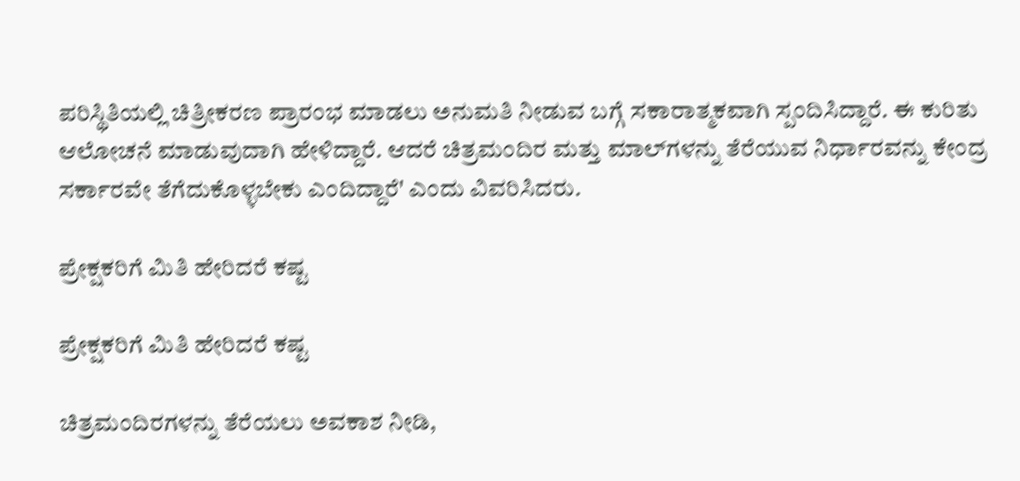ಪರಿಸ್ಥಿತಿಯಲ್ಲಿ ಚಿತ್ರೀಕರಣ ಪ್ರಾರಂಭ ಮಾಡಲು ಅನುಮತಿ ನೀಡುವ ಬಗ್ಗೆ ಸಕಾರಾತ್ಮಕವಾಗಿ ಸ್ಪಂದಿಸಿದ್ದಾರೆ. ಈ ಕುರಿತು ಆಲೋಚನೆ ಮಾಡುವುದಾಗಿ ಹೇಳಿದ್ದಾರೆ. ಆದರೆ ಚಿತ್ರಮಂದಿರ ಮತ್ತು ಮಾಲ್‌ಗಳನ್ನು ತೆರೆಯುವ ನಿರ್ಧಾರವನ್ನು ಕೇಂದ್ರ ಸರ್ಕಾರವೇ ತೆಗೆದುಕೊಳ್ಳಬೇಕು ಎಂದಿದ್ದಾರೆ' ಎಂದು ವಿವರಿಸಿದರು.

ಪ್ರೇಕ್ಷಕರಿಗೆ ಮಿತಿ ಹೇರಿದರೆ ಕಷ್ಟ

ಪ್ರೇಕ್ಷಕರಿಗೆ ಮಿತಿ ಹೇರಿದರೆ ಕಷ್ಟ

ಚಿತ್ರಮಂದಿರಗಳನ್ನು ತೆರೆಯಲು ಅವಕಾಶ ನೀಡಿ,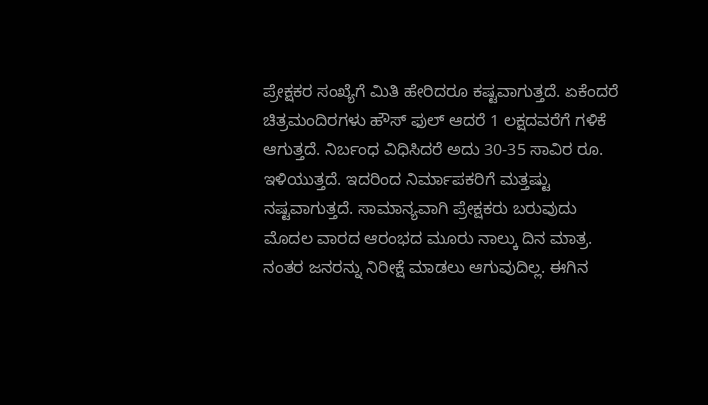ಪ್ರೇಕ್ಷಕರ ಸಂಖ್ಯೆಗೆ ಮಿತಿ ಹೇರಿದರೂ ಕಷ್ಟವಾಗುತ್ತದೆ. ಏಕೆಂದರೆ ಚಿತ್ರಮಂದಿರಗಳು ಹೌಸ್ ಫುಲ್ ಆದರೆ 1 ಲಕ್ಷದವರೆಗೆ ಗಳಿಕೆ ಆಗುತ್ತದೆ. ನಿರ್ಬಂಧ ವಿಧಿಸಿದರೆ ಅದು 30-35 ಸಾವಿರ ರೂ. ಇಳಿಯುತ್ತದೆ. ಇದರಿಂದ ನಿರ್ಮಾಪಕರಿಗೆ ಮತ್ತಷ್ಟು ನಷ್ಟವಾಗುತ್ತದೆ. ಸಾಮಾನ್ಯವಾಗಿ ಪ್ರೇಕ್ಷಕರು ಬರುವುದು ಮೊದಲ ವಾರದ ಆರಂಭದ ಮೂರು ನಾಲ್ಕು ದಿನ ಮಾತ್ರ. ನಂತರ ಜನರನ್ನು ನಿರೀಕ್ಷೆ ಮಾಡಲು ಆಗುವುದಿಲ್ಲ. ಈಗಿನ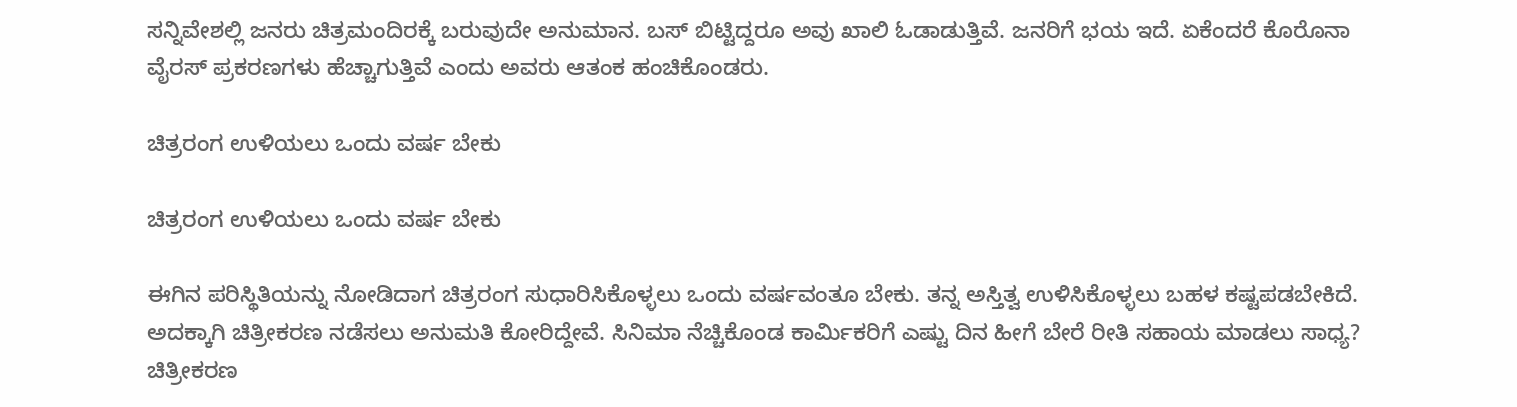ಸನ್ನಿವೇಶಲ್ಲಿ ಜನರು ಚಿತ್ರಮಂದಿರಕ್ಕೆ ಬರುವುದೇ ಅನುಮಾನ. ಬಸ್ ಬಿಟ್ಟಿದ್ದರೂ ಅವು ಖಾಲಿ ಓಡಾಡುತ್ತಿವೆ. ಜನರಿಗೆ ಭಯ ಇದೆ. ಏಕೆಂದರೆ ಕೊರೊನಾ ವೈರಸ್ ಪ್ರಕರಣಗಳು ಹೆಚ್ಚಾಗುತ್ತಿವೆ ಎಂದು ಅವರು ಆತಂಕ ಹಂಚಿಕೊಂಡರು.

ಚಿತ್ರರಂಗ ಉಳಿಯಲು ಒಂದು ವರ್ಷ ಬೇಕು

ಚಿತ್ರರಂಗ ಉಳಿಯಲು ಒಂದು ವರ್ಷ ಬೇಕು

ಈಗಿನ ಪರಿಸ್ಥಿತಿಯನ್ನು ನೋಡಿದಾಗ ಚಿತ್ರರಂಗ ಸುಧಾರಿಸಿಕೊಳ್ಳಲು ಒಂದು ವರ್ಷವಂತೂ ಬೇಕು. ತನ್ನ ಅಸ್ತಿತ್ವ ಉಳಿಸಿಕೊಳ್ಳಲು ಬಹಳ ಕಷ್ಟಪಡಬೇಕಿದೆ. ಅದಕ್ಕಾಗಿ ಚಿತ್ರೀಕರಣ ನಡೆಸಲು ಅನುಮತಿ ಕೋರಿದ್ದೇವೆ. ಸಿನಿಮಾ ನೆಚ್ಚಿಕೊಂಡ ಕಾರ್ಮಿಕರಿಗೆ ಎಷ್ಟು ದಿನ ಹೀಗೆ ಬೇರೆ ರೀತಿ ಸಹಾಯ ಮಾಡಲು ಸಾಧ್ಯ? ಚಿತ್ರೀಕರಣ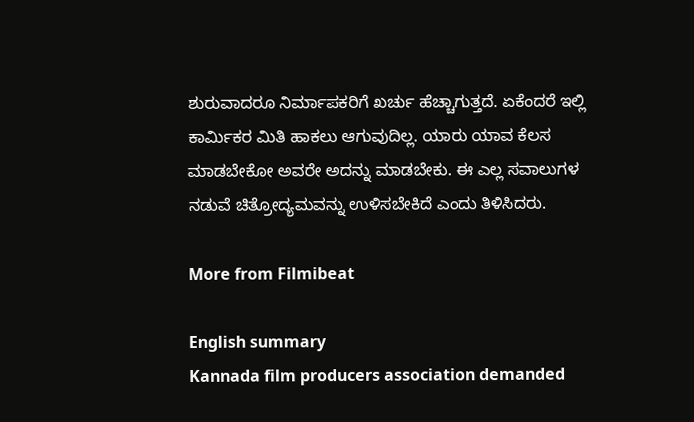ಶುರುವಾದರೂ ನಿರ್ಮಾಪಕರಿಗೆ ಖರ್ಚು ಹೆಚ್ಚಾಗುತ್ತದೆ. ಏಕೆಂದರೆ ಇಲ್ಲಿ ಕಾರ್ಮಿಕರ ಮಿತಿ ಹಾಕಲು ಆಗುವುದಿಲ್ಲ. ಯಾರು ಯಾವ ಕೆಲಸ ಮಾಡಬೇಕೋ ಅವರೇ ಅದನ್ನು ಮಾಡಬೇಕು. ಈ ಎಲ್ಲ ಸವಾಲುಗಳ ನಡುವೆ ಚಿತ್ರೋದ್ಯಮವನ್ನು ಉಳಿಸಬೇಕಿದೆ ಎಂದು ತಿಳಿಸಿದರು.

More from Filmibeat

English summary
Kannada film producers association demanded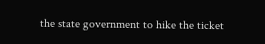the state government to hike the ticket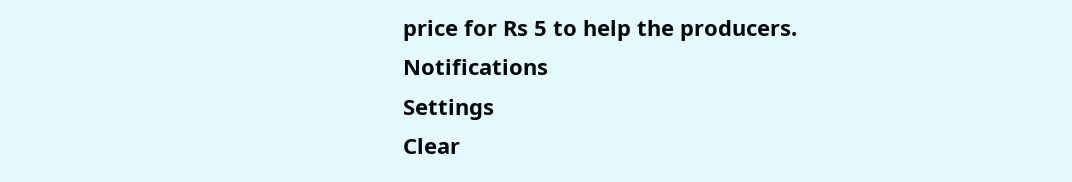price for Rs 5 to help the producers.
Notifications
Settings
Clear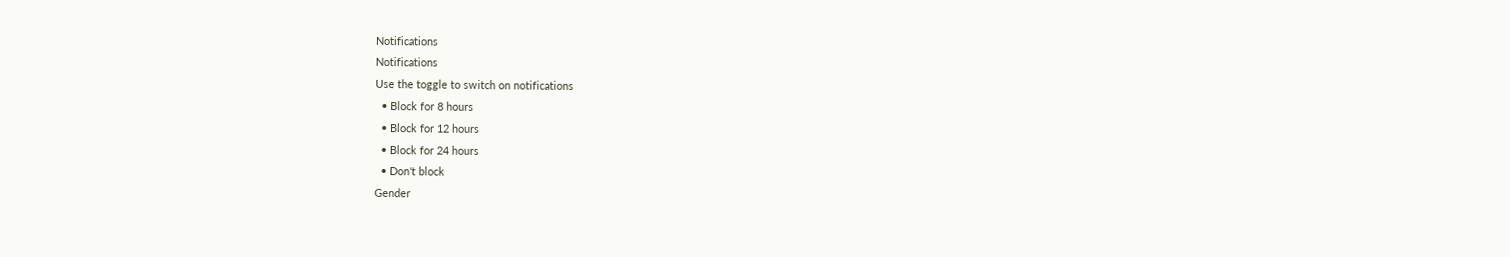Notifications
Notifications
Use the toggle to switch on notifications
  • Block for 8 hours
  • Block for 12 hours
  • Block for 24 hours
  • Don't block
Gender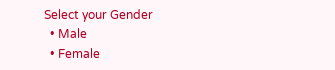Select your Gender
  • Male
  • Female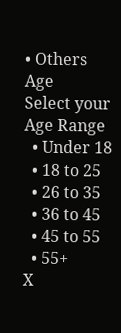• Others
Age
Select your Age Range
  • Under 18
  • 18 to 25
  • 26 to 35
  • 36 to 45
  • 45 to 55
  • 55+
X